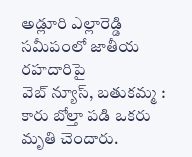అడ్లూరి ఎల్లారెడ్డి సమీపంలో జాతీయ రహదారిపై
వెబ్ న్యూస్, బతుకమ్మ : కారు బోల్తా పడి ఒకరు మృతి చెందారు.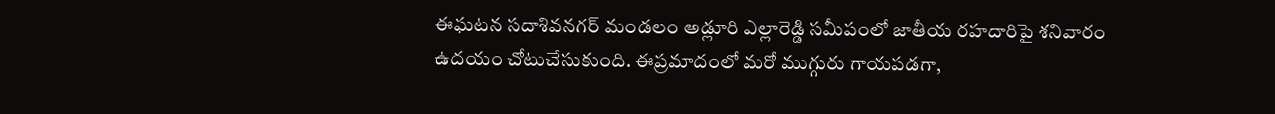ఈఘటన సదాశివనగర్ మండలం అడ్లూరి ఎల్లారెడ్డి సమీపంలో జాతీయ రహదారిపై శనివారం ఉదయం చోటుచేసుకుంది. ఈప్రమాదంలో మరో ముగ్గురు గాయపడగా,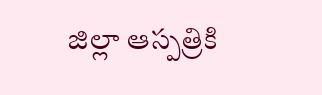జిల్లా ఆస్పత్రికి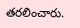తరలించారు.